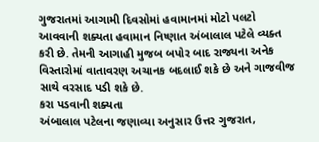ગુજરાતમાં આગામી દિવસોમાં હવામાનમાં મોટો પલટો આવવાની શક્યતા હવામાન નિષ્ણાત અંબાલાલ પટેલે વ્યક્ત કરી છે. તેમની આગાહી મુજબ બપોર બાદ રાજ્યના અનેક વિસ્તારોમાં વાતાવરણ અચાનક બદલાઈ શકે છે અને ગાજવીજ સાથે વરસાદ પડી શકે છે.
કરા પડવાની શક્યતા
અંબાલાલ પટેલના જણાવ્યા અનુસાર ઉત્તર ગુજરાત,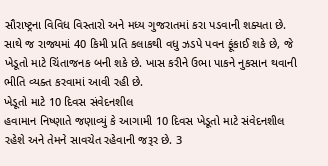સૌરાષ્ટ્રના વિવિધ વિસ્તારો અને મધ્ય ગુજરાતમાં કરા પડવાની શક્યતા છે. સાથે જ રાજ્યમાં 40 કિમી પ્રતિ કલાકથી વધુ ઝડપે પવન ફૂંકાઈ શકે છે, જે ખેડૂતો માટે ચિંતાજનક બની શકે છે. ખાસ કરીને ઉભા પાકને નુકસાન થવાની ભીતિ વ્યક્ત કરવામાં આવી રહી છે.
ખેડૂતો માટે 10 દિવસ સંવેદનશીલ
હવામાન નિષ્ણાતે જણાવ્યું કે આગામી 10 દિવસ ખેડૂતો માટે સંવેદનશીલ રહેશે અને તેમને સાવચેત રહેવાની જરૂર છે. 3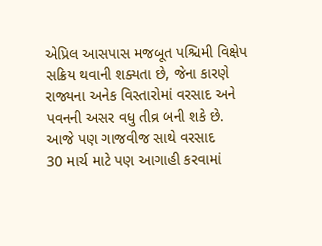એપ્રિલ આસપાસ મજબૂત પશ્ચિમી વિક્ષેપ સક્રિય થવાની શક્યતા છે, જેના કારણે રાજ્યના અનેક વિસ્તારોમાં વરસાદ અને પવનની અસર વધુ તીવ્ર બની શકે છે.
આજે પણ ગાજવીજ સાથે વરસાદ
30 માર્ચ માટે પણ આગાહી કરવામાં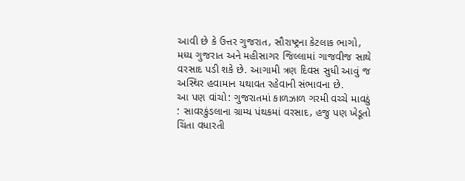આવી છે કે ઉત્તર ગુજરાત, સૌરાષ્ટ્રના કેટલાક ભાગો, મધ્ય ગુજરાત અને મહીસાગર જિલ્લામાં ગાજવીજ સાથે વરસાદ પડી શકે છે. આગામી ત્રણ દિવસ સુધી આવું જ અસ્થિર હવામાન યથાવત રહેવાની સંભાવના છે.
આ પણ વાંચો: ગુજરાતમાં કાળઝાળ ગરમી વચ્ચે માવઠું : સાવરકુંડલાના ગ્રામ્ય પંથકમાં વરસાદ, હજુ પણ ખેડૂતો ચિંતા વધારતી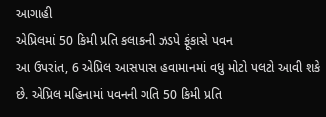આગાહી
એપ્રિલમાં 50 કિમી પ્રતિ કલાકની ઝડપે ફૂંકાસે પવન
આ ઉપરાંત, 6 એપ્રિલ આસપાસ હવામાનમાં વધુ મોટો પલટો આવી શકે છે. એપ્રિલ મહિનામાં પવનની ગતિ 50 કિમી પ્રતિ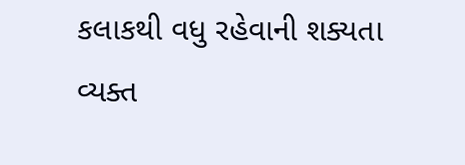કલાકથી વધુ રહેવાની શક્યતા વ્યક્ત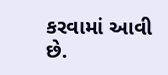કરવામાં આવી છે.